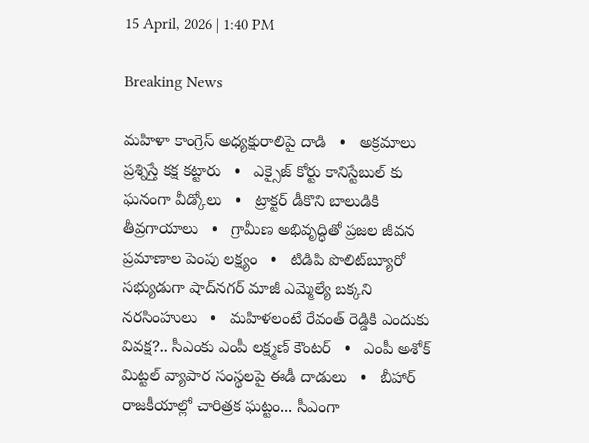15 April, 2026 | 1:40 PM

Breaking News

మహిళా కాంగ్రెస్ అధ్యక్షురాలిపై దాడి   •   అక్రమాలు ప్రశ్నిస్తే కక్ష కట్టారు   •   ఎక్సైజ్ కోర్టు కానిస్టేబుల్ కు ఘనంగా వీడ్కోలు   •   ట్రాక్టర్ డీకొని బాలుడికి తీవ్రగాయాలు   •   గ్రామీణ అభివృద్ధితో ప్రజల జీవన ప్రమాణాల పెంపు లక్ష్యం   •   టిడిపి పొలిట్‌బ్యూరో సభ్యుడుగా షాద్‌నగర్ మాజీ ఎమ్మెల్యే బక్కని నరసింహులు   •   మహిళలంటే రేవంత్ రెడ్డికి ఎందుకు వివక్ష?.. సీఎంకు ఎంపీ లక్ష్మణ్ కౌంటర్   •   ఎంపీ అశోక్ మిట్టల్‌ వ్యాపార సంస్థలపై ఈడీ దాడులు   •   బీహార్ రాజకీయాల్లో చారిత్రక ఘట్టం... సీఎంగా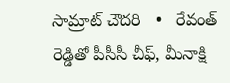సామ్రాట్‌ చౌదరి   •   రేవంత్‌ రెడ్డితో పీసీసీ చీఫ్, మీనాక్షి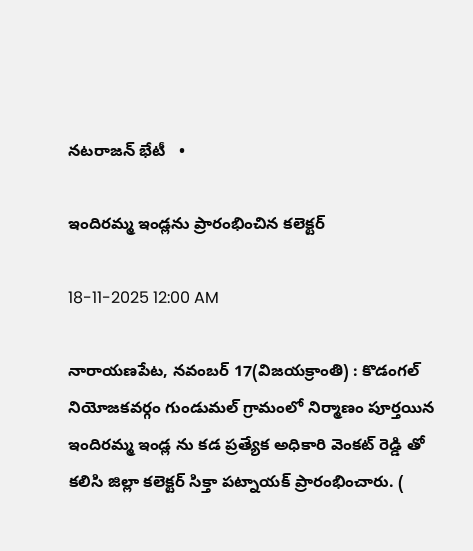నటరాజన్ భేటీ   •

ఇందిరమ్మ ఇండ్లను ప్రారంభించిన కలెక్టర్

18-11-2025 12:00 AM

నారాయణపేట, నవంబర్ 17(విజయక్రాంతి) : కొడంగల్ నియోజకవర్గం గుండుమల్ గ్రామంలో నిర్మాణం పూర్తయిన ఇందిరమ్మ ఇండ్ల ను కడ ప్రత్యేక అధికారి వెంకట్ రెడ్డి తో కలిసి జిల్లా కలెక్టర్ సిక్తా పట్నాయక్ ప్రారంభించారు. (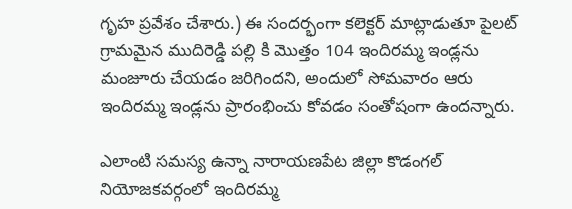గృహ ప్రవేశం చేశారు.) ఈ సందర్భంగా కలెక్టర్ మాట్లాడుతూ పైలట్ గ్రామమైన ముదిరెడ్డి పల్లి కి మొత్తం 104 ఇందిరమ్మ ఇండ్లను మంజూరు చేయడం జరిగిందని, అందులో సోమవారం ఆరు ఇందిరమ్మ ఇండ్లను ప్రారంభించు కోవడం సంతోషంగా ఉందన్నారు.

ఎలాంటి సమస్య ఉన్నా నారాయణపేట జిల్లా కొడంగల్ నియోజకవర్గంలో ఇందిరమ్మ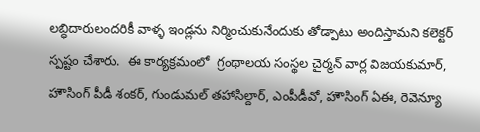లబ్ధిదారులందరికీ వాళ్ళ ఇండ్లను నిర్మించుకునేందుకు తోడ్పాటు అందిస్తామని కలెక్టర్ స్పష్టం చేశారు.  ఈ కార్యక్రమంలో  గ్రంథాలయ సంస్థల చైర్మన్ వార్ల విజయకుమార్, హౌసింగ్ పీడీ శంకర్, గుండుమల్ తహాసిల్దార్, ఎంపీడీవో, హౌసింగ్ ఏఈ, రెవెన్యూ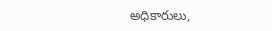అధికారులు,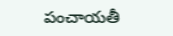పంచాయతీ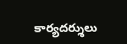కార్యదర్శులు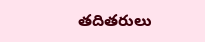తదితరులు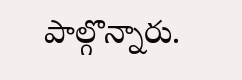పాల్గొన్నారు.